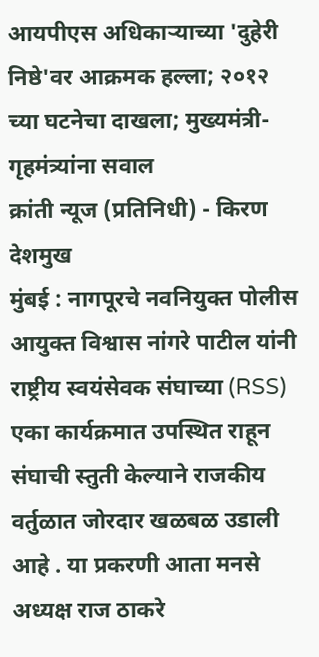आयपीएस अधिकाऱ्याच्या 'दुहेरी निष्ठे'वर आक्रमक हल्ला; २०१२ च्या घटनेचा दाखला; मुख्यमंत्री-गृहमंत्र्यांना सवाल
क्रांती न्यूज (प्रतिनिधी) - किरण देशमुख
मुंबई : नागपूरचे नवनियुक्त पोलीस आयुक्त विश्वास नांगरे पाटील यांनी राष्ट्रीय स्वयंसेवक संघाच्या (RSS) एका कार्यक्रमात उपस्थित राहून संघाची स्तुती केल्याने राजकीय वर्तुळात जोरदार खळबळ उडाली आहे . या प्रकरणी आता मनसे अध्यक्ष राज ठाकरे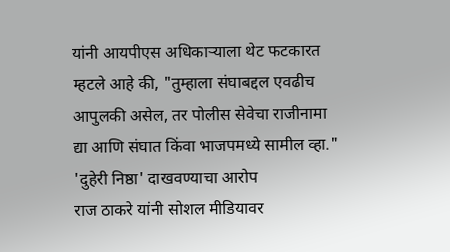यांनी आयपीएस अधिकाऱ्याला थेट फटकारत म्हटले आहे की, "तुम्हाला संघाबद्दल एवढीच आपुलकी असेल, तर पोलीस सेवेचा राजीनामा द्या आणि संघात किंवा भाजपमध्ये सामील व्हा."
'दुहेरी निष्ठा' दाखवण्याचा आरोप
राज ठाकरे यांनी सोशल मीडियावर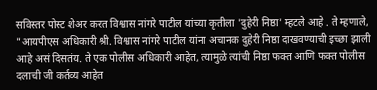सविस्तर पोस्ट शेअर करत विश्वास नांगरे पाटील यांच्या कृतीला 'दुहेरी निष्ठा' म्हटले आहे . ते म्हणाले, "आयपीएस अधिकारी श्री. विश्वास नांगरे पाटील यांना अचानक दुहेरी निष्ठा दाखवण्याची इच्छा झाली आहे असं दिसतंय. ते एक पोलीस अधिकारी आहेत, त्यामुळे त्यांची निष्ठा फक्त आणि फक्त पोलीस दलाची जी कर्तव्य आहेत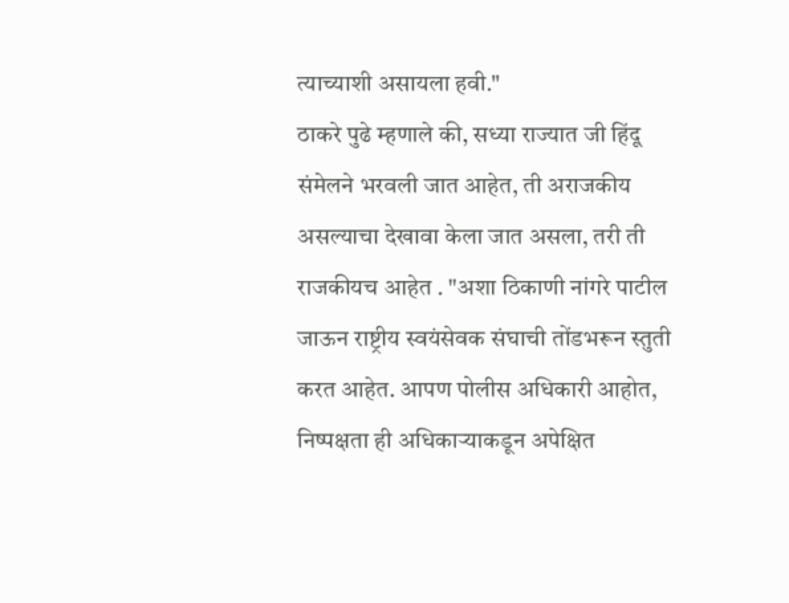त्याच्याशी असायला हवी."
ठाकरे पुढे म्हणाले की, सध्या राज्यात जी हिंदू संमेलने भरवली जात आहेत, ती अराजकीय असल्याचा देखावा केला जात असला, तरी ती राजकीयच आहेत . "अशा ठिकाणी नांगरे पाटील जाऊन राष्ट्रीय स्वयंसेवक संघाची तोंडभरून स्तुती करत आहेत. आपण पोलीस अधिकारी आहोत, निष्पक्षता ही अधिकाऱ्याकडून अपेक्षित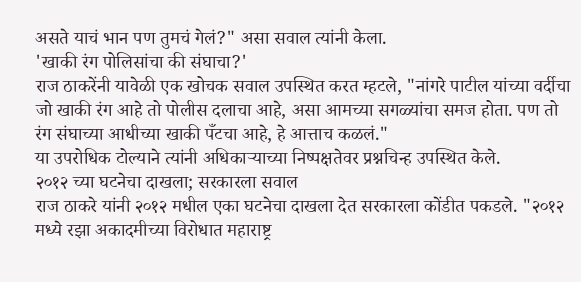असते याचं भान पण तुमचं गेलं?" असा सवाल त्यांनी केला.
'खाकी रंग पोलिसांचा की संघाचा?'
राज ठाकरेंनी यावेळी एक खोचक सवाल उपस्थित करत म्हटले, "नांगरे पाटील यांच्या वर्दीचा जो खाकी रंग आहे तो पोलीस दलाचा आहे, असा आमच्या सगळ्यांचा समज होता. पण तो रंग संघाच्या आधीच्या खाकी पँटचा आहे, हे आत्ताच कळलं."
या उपरोधिक टोल्याने त्यांनी अधिकाऱ्याच्या निष्पक्षतेवर प्रश्नचिन्ह उपस्थित केले.
२०१२ च्या घटनेचा दाखला; सरकारला सवाल
राज ठाकरे यांनी २०१२ मधील एका घटनेचा दाखला देत सरकारला कोंडीत पकडले. "२०१२ मध्ये रझा अकादमीच्या विरोधात महाराष्ट्र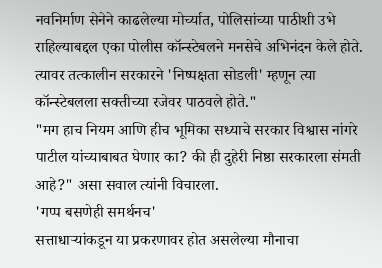नवनिर्माण सेनेने काढलेल्या मोर्च्यात, पोलिसांच्या पाठीशी उभे राहिल्याबद्दल एका पोलीस कॉन्स्टेबलने मनसेचे अभिनंदन केले होते. त्यावर तत्कालीन सरकारने 'निष्पक्षता सोडली' म्हणून त्या कॉन्स्टेबलला सक्तीच्या रजेवर पाठवले होते."
"मग हाच नियम आणि हीच भूमिका सध्याचे सरकार विश्वास नांगरे पाटील यांच्याबाबत घेणार का? की ही दुहेरी निष्ठा सरकारला संमती आहे?" असा सवाल त्यांनी विचारला.
'गप्प बसणेही समर्थनच'
सत्ताधाऱ्यांकडून या प्रकरणावर होत असलेल्या मौनाचा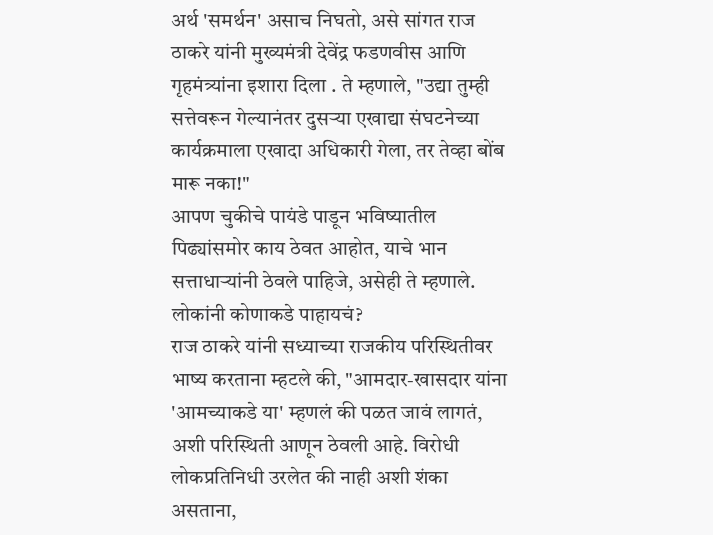अर्थ 'समर्थन' असाच निघतो, असे सांगत राज ठाकरे यांनी मुख्यमंत्री देवेंद्र फडणवीस आणि गृहमंत्र्यांना इशारा दिला . ते म्हणाले, "उद्या तुम्ही सत्तेवरून गेल्यानंतर दुसऱ्या एखाद्या संघटनेच्या कार्यक्रमाला एखादा अधिकारी गेला, तर तेव्हा बोंब मारू नका!"
आपण चुकीचे पायंडे पाडून भविष्यातील पिढ्यांसमोर काय ठेवत आहोत, याचे भान सत्ताधाऱ्यांनी ठेवले पाहिजे, असेही ते म्हणाले.
लोकांनी कोणाकडे पाहायचं?
राज ठाकरे यांनी सध्याच्या राजकीय परिस्थितीवर भाष्य करताना म्हटले की, "आमदार-खासदार यांना 'आमच्याकडे या' म्हणलं की पळत जावं लागतं, अशी परिस्थिती आणून ठेवली आहे. विरोधी लोकप्रतिनिधी उरलेत की नाही अशी शंका असताना,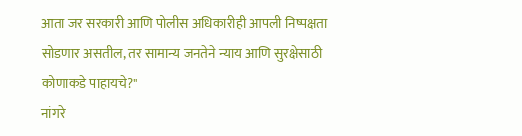आता जर सरकारी आणि पोलीस अधिकारीही आपली निष्पक्षता सोडणार असतील, तर सामान्य जनतेने न्याय आणि सुरक्षेसाठी कोणाकडे पाहायचे?"
नांगरे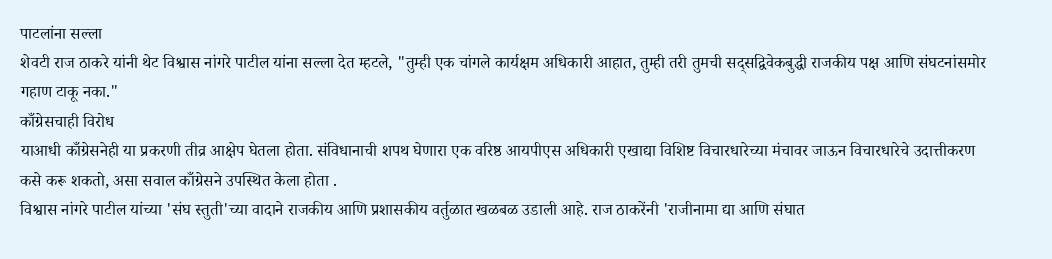पाटलांना सल्ला
शेवटी राज ठाकरे यांनी थेट विश्वास नांगरे पाटील यांना सल्ला देत म्हटले, "तुम्ही एक चांगले कार्यक्षम अधिकारी आहात, तुम्ही तरी तुमची सद्सद्विवेकबुद्धी राजकीय पक्ष आणि संघटनांसमोर गहाण टाकू नका."
काँग्रेसचाही विरोध
याआधी काँग्रेसनेही या प्रकरणी तीव्र आक्षेप घेतला होता. संविधानाची शपथ घेणारा एक वरिष्ठ आयपीएस अधिकारी एखाद्या विशिष्ट विचारधारेच्या मंचावर जाऊन विचारधारेचे उदात्तीकरण कसे करू शकतो, असा सवाल काँग्रेसने उपस्थित केला होता .
विश्वास नांगरे पाटील यांच्या 'संघ स्तुती'च्या वादाने राजकीय आणि प्रशासकीय वर्तुळात खळबळ उडाली आहे. राज ठाकरेंनी 'राजीनामा द्या आणि संघात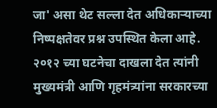जा' असा थेट सल्ला देत अधिकाऱ्याच्या निष्पक्षतेवर प्रश्न उपस्थित केला आहे. २०१२ च्या घटनेचा दाखला देत त्यांनी मुख्यमंत्री आणि गृहमंत्र्यांना सरकारच्या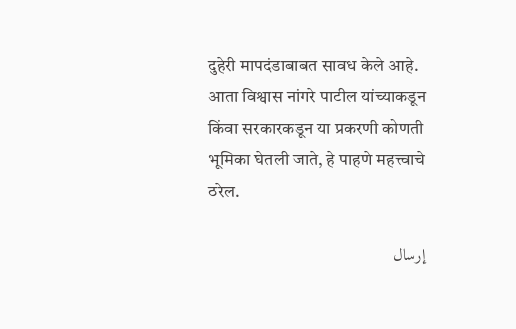दुहेरी मापदंडाबाबत सावध केले आहे. आता विश्वास नांगरे पाटील यांच्याकडून किंवा सरकारकडून या प्रकरणी कोणती भूमिका घेतली जाते, हे पाहणे महत्त्वाचे ठरेल.

إرسال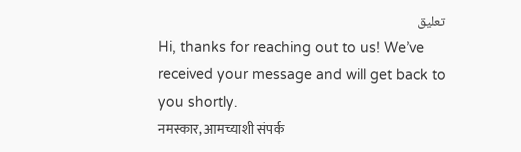تعليق
Hi, thanks for reaching out to us! We’ve received your message and will get back to you shortly.
नमस्कार, आमच्याशी संपर्क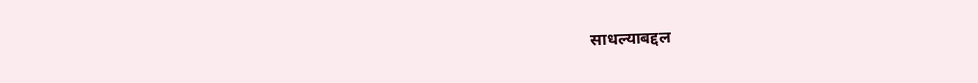साधल्याबद्दल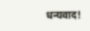धन्यवाद!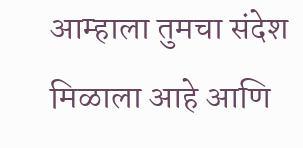आम्हाला तुमचा संदेश मिळाला आहे आणि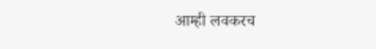आम्ही लवकरच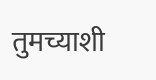तुमच्याशी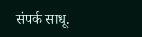संपर्क साधू.